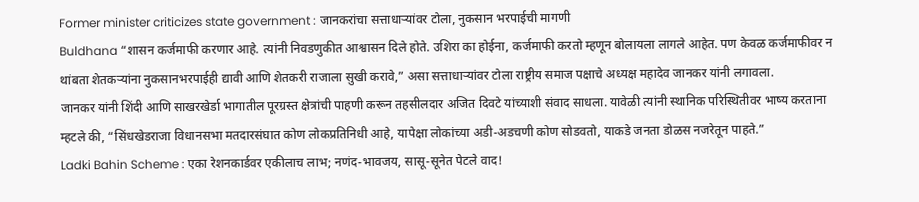Former minister criticizes state government : जानकरांचा सत्ताधाऱ्यांवर टोला, नुकसान भरपाईची मागणी
Buldhana “शासन कर्जमाफी करणार आहे. त्यांनी निवडणुकीत आश्वासन दिले होते. उशिरा का होईना, कर्जमाफी करतो म्हणून बोलायला लागले आहेत. पण केवळ कर्जमाफीवर न थांबता शेतकऱ्यांना नुकसानभरपाईही द्यावी आणि शेतकरी राजाला सुखी करावे,” असा सत्ताधाऱ्यांवर टोला राष्ट्रीय समाज पक्षाचे अध्यक्ष महादेव जानकर यांनी लगावला.
जानकर यांनी शिंदी आणि साखरखेर्डा भागातील पूरग्रस्त क्षेत्रांची पाहणी करून तहसीलदार अजित दिवटे यांच्याशी संवाद साधला. यावेळी त्यांनी स्थानिक परिस्थितीवर भाष्य करताना म्हटले की, “सिंधखेडराजा विधानसभा मतदारसंघात कोण लोकप्रतिनिधी आहे, यापेक्षा लोकांच्या अडी-अडचणी कोण सोडवतो, याकडे जनता डोळस नजरेतून पाहते.”
Ladki Bahin Scheme : एका रेशनकार्डवर एकीलाच लाभ; नणंद-भावजय, सासू-सूनेत पेटले वाद!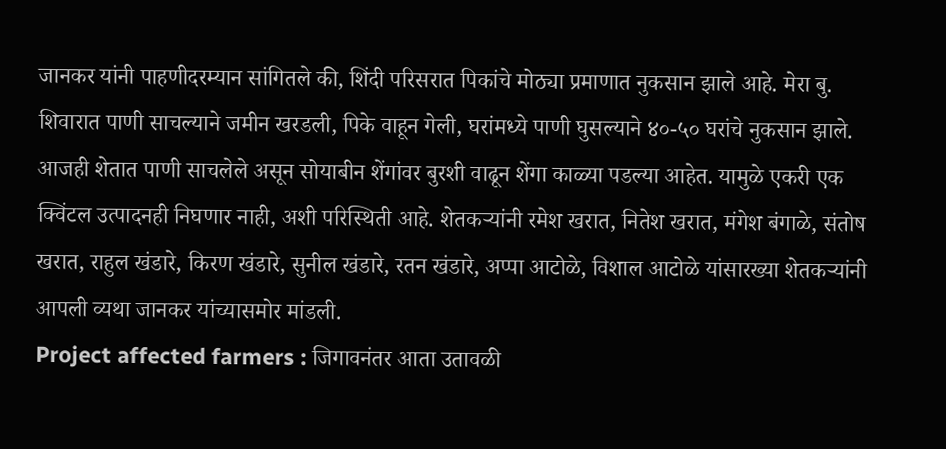जानकर यांनी पाहणीदरम्यान सांगितले की, शिंदी परिसरात पिकांचे मोठ्या प्रमाणात नुकसान झाले आहे. मेरा बु. शिवारात पाणी साचल्याने जमीन खरडली, पिके वाहून गेली, घरांमध्ये पाणी घुसल्याने ४०-५० घरांचे नुकसान झाले.
आजही शेतात पाणी साचलेले असून सोयाबीन शेंगांवर बुरशी वाढून शेंगा काळ्या पडल्या आहेत. यामुळे एकरी एक क्विंटल उत्पादनही निघणार नाही, अशी परिस्थिती आहे. शेतकऱ्यांनी रमेश खरात, नितेश खरात, मंगेश बंगाळे, संतोष खरात, राहुल खंडारे, किरण खंडारे, सुनील खंडारे, रतन खंडारे, अप्पा आटोळे, विशाल आटोळे यांसारख्या शेतकऱ्यांनी आपली व्यथा जानकर यांच्यासमोर मांडली.
Project affected farmers : जिगावनंतर आता उतावळी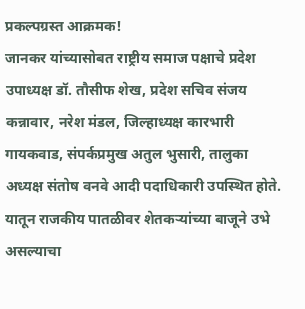प्रकल्पग्रस्त आक्रमक!
जानकर यांच्यासोबत राष्ट्रीय समाज पक्षाचे प्रदेश उपाध्यक्ष डॉ. तौसीफ शेख, प्रदेश सचिव संजय कन्नावार, नरेश मंडल, जिल्हाध्यक्ष कारभारी गायकवाड, संपर्कप्रमुख अतुल भुसारी, तालुका अध्यक्ष संतोष वनवे आदी पदाधिकारी उपस्थित होते. यातून राजकीय पातळीवर शेतकऱ्यांच्या बाजूने उभे असल्याचा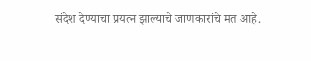संदेश देण्याचा प्रयत्न झाल्याचे जाणकारांचे मत आहे.